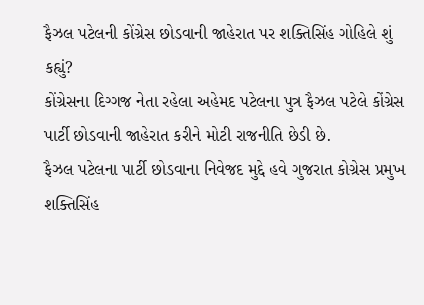ફૈઝલ પટેલની કોંગ્રેસ છોડવાની જાહેરાત પર શક્તિસિંહ ગોહિલે શું કહ્યું?
કોંગ્રેસના દિગ્ગજ નેતા રહેલા અહેમદ પટેલના પુત્ર ફૈઝલ પટેલે કોંગ્રેસ પાર્ટી છોડવાની જાહેરાત કરીને મોટી રાજનીતિ છેડી છે.
ફૈઝલ પટેલના પાર્ટી છોડવાના નિવેજદ મુદ્દે હવે ગુજરાત કોગ્રેસ પ્રમુખ શક્તિસિંહ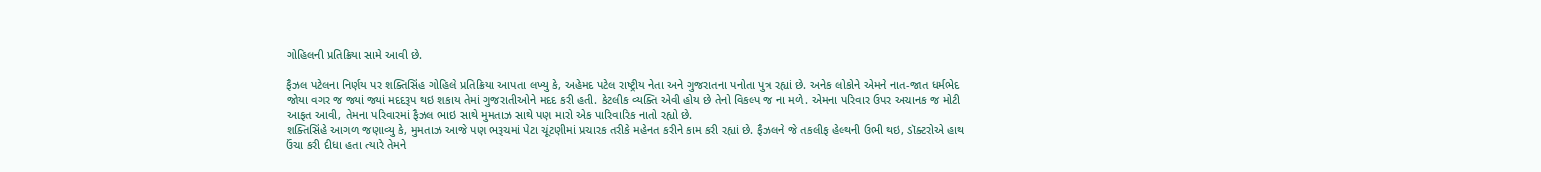ગોહિલની પ્રતિક્રિયા સામે આવી છે.

ફૈઝલ પટેલના નિર્ણય પર શક્તિસિંહ ગોહિલે પ્રતિક્રિયા આપતા લખ્યુ કે, અહેમદ પટેલ રાષ્ટ્રીય નેતા અને ગુજરાતના પનોતા પુત્ર રહ્યાં છે. અનેક લોકોને એમને નાત-જાત ધર્મભેદ જોયા વગર જ જ્યાં જ્યાં મદદરૂપ થઇ શકાય તેમાં ગુજરાતીઓને મદદ કરી હતી. કેટલીક વ્યક્તિ એવી હોય છે તેનો વિકલ્પ જ ના મળે. એમના પરિવાર ઉપર અચાનક જ મોટી આફત આવી, તેમના પરિવારમાં ફૈઝલ ભાઇ સાથે મુમતાઝ સાથે પણ મારો એક પારિવારિક નાતો રહ્યો છે.
શક્તિસિંહે આગળ જણાવ્યુ કે, મુમતાઝ આજે પણ ભરૂચમાં પેટા ચૂંટણીમાં પ્રચારક તરીકે મહેનત કરીને કામ કરી રહ્યાં છે. ફૈઝલને જે તકલીફ હેલ્થની ઉભી થઇ, ડૉક્ટરોએ હાથ ઉંચા કરી દીધા હતા ત્યારે તેમને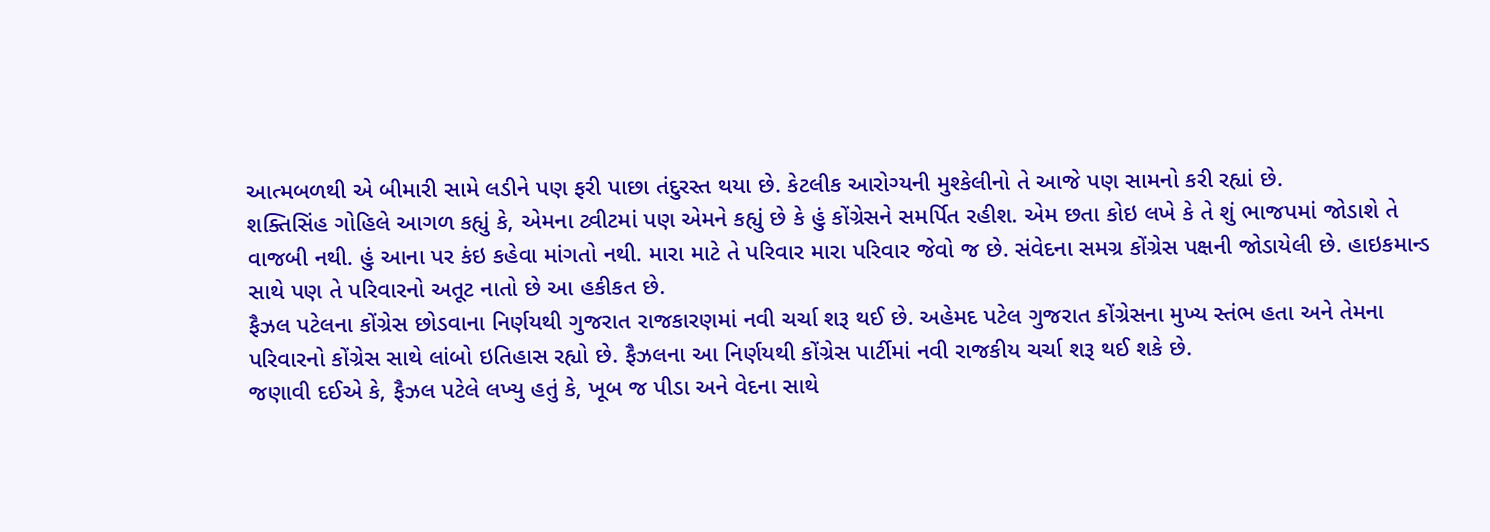આત્મબળથી એ બીમારી સામે લડીને પણ ફરી પાછા તંદુરસ્ત થયા છે. કેટલીક આરોગ્યની મુશ્કેલીનો તે આજે પણ સામનો કરી રહ્યાં છે.
શક્તિસિંહ ગોહિલે આગળ કહ્યું કે, એમના ટ્વીટમાં પણ એમને કહ્યું છે કે હું કોંગ્રેસને સમર્પિત રહીશ. એમ છતા કોઇ લખે કે તે શું ભાજપમાં જોડાશે તે વાજબી નથી. હું આના પર કંઇ કહેવા માંગતો નથી. મારા માટે તે પરિવાર મારા પરિવાર જેવો જ છે. સંવેદના સમગ્ર કોંગ્રેસ પક્ષની જોડાયેલી છે. હાઇકમાન્ડ સાથે પણ તે પરિવારનો અતૂટ નાતો છે આ હકીકત છે.
ફૈઝલ પટેલના કોંગ્રેસ છોડવાના નિર્ણયથી ગુજરાત રાજકારણમાં નવી ચર્ચા શરૂ થઈ છે. અહેમદ પટેલ ગુજરાત કોંગ્રેસના મુખ્ય સ્તંભ હતા અને તેમના પરિવારનો કોંગ્રેસ સાથે લાંબો ઇતિહાસ રહ્યો છે. ફૈઝલના આ નિર્ણયથી કોંગ્રેસ પાર્ટીમાં નવી રાજકીય ચર્ચા શરૂ થઈ શકે છે.
જણાવી દઈએ કે, ફૈઝલ પટેલે લખ્યુ હતું કે, ખૂબ જ પીડા અને વેદના સાથે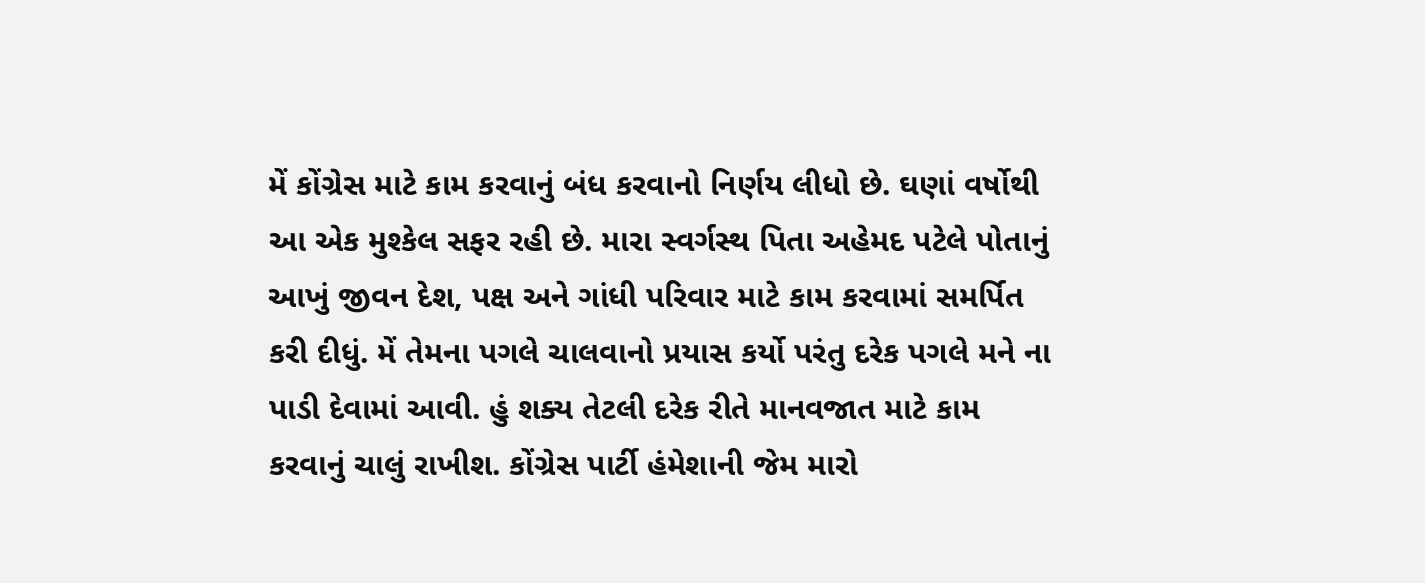મેં કોંગ્રેસ માટે કામ કરવાનું બંધ કરવાનો નિર્ણય લીધો છે. ઘણાં વર્ષોથી આ એક મુશ્કેલ સફર રહી છે. મારા સ્વર્ગસ્થ પિતા અહેમદ પટેલે પોતાનું આખું જીવન દેશ, પક્ષ અને ગાંધી પરિવાર માટે કામ કરવામાં સમર્પિત કરી દીધું. મેં તેમના પગલે ચાલવાનો પ્રયાસ કર્યો પરંતુ દરેક પગલે મને ના પાડી દેવામાં આવી. હું શક્ય તેટલી દરેક રીતે માનવજાત માટે કામ કરવાનું ચાલું રાખીશ. કોંગ્રેસ પાર્ટી હંમેશાની જેમ મારો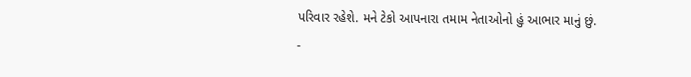પરિવાર રહેશે. મને ટેકો આપનારા તમામ નેતાઓનો હું આભાર માનું છું.
-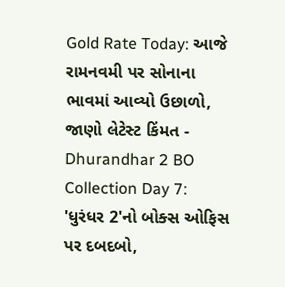Gold Rate Today: આજે રામનવમી પર સોનાના ભાવમાં આવ્યો ઉછાળો, જાણો લેટેસ્ટ કિંમત -
Dhurandhar 2 BO Collection Day 7: 'ધુરંધર 2'નો બોક્સ ઓફિસ પર દબદબો,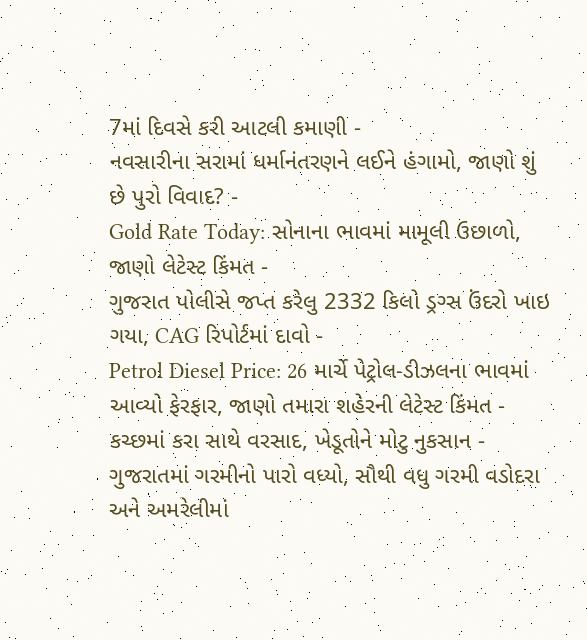7માં દિવસે કરી આટલી કમાણી -
નવસારીના સરામાં ધર્માનંતરણને લઈને હંગામો, જાણો શું છે પુરો વિવાદ? -
Gold Rate Today: સોનાના ભાવમાં મામૂલી ઉછાળો, જાણો લેટેસ્ટ કિંમત -
ગુજરાત પોલીસે જપ્ત કરેલુ 2332 કિલો ડ્રગ્સ ઉંદરો ખાઇ ગયા, CAG રિપોર્ટમાં દાવો -
Petrol Diesel Price: 26 માર્ચે પેટ્રોલ-ડીઝલના ભાવમાં આવ્યો ફેરફાર, જાણો તમારા શહેરની લેટેસ્ટ કિંમત -
કચ્છમાં કરા સાથે વરસાદ, ખેડૂતોને મોટુ નુકસાન -
ગુજરાતમાં ગરમીનો પારો વધ્યો, સૌથી વધુ ગરમી વડોદરા અને અમરેલીમાં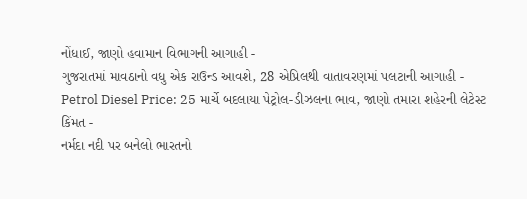નોંધાઈ, જાણો હવામાન વિભાગની આગાહી -
ગુજરાતમાં માવઠાનો વધુ એક રાઉન્ડ આવશે, 28 એપ્રિલથી વાતાવરણમાં પલટાની આગાહી -
Petrol Diesel Price: 25 માર્ચે બદલાયા પેટ્રોલ-ડીઝલના ભાવ, જાણો તમારા શહેરની લેટેસ્ટ કિંમત -
નર્મદા નદી પર બનેલો ભારતનો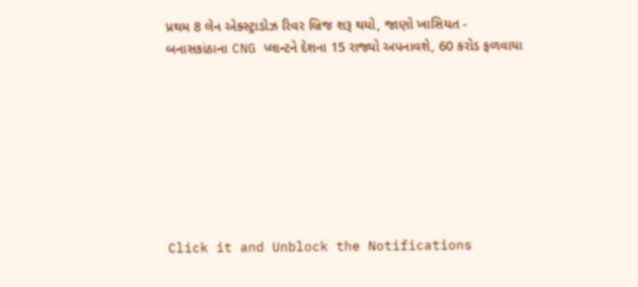પ્રથમ 8 લેન એક્સ્ટ્રાડોઝ રિવર બ્રિજ શરૂ થયો, જાણો ખાસિયત -
બનાસકાંઠાના CNG પ્લાન્ટને દેશના 15 રાજ્યો અપનાવશે, 60 કરોડ ફળવાયા








Click it and Unblock the Notifications